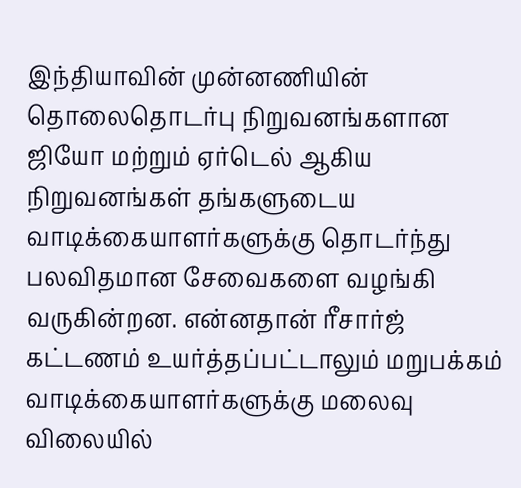இந்தியாவின் முன்னணியின் தொலைதொடர்பு நிறுவனங்களான ஜியோ மற்றும் ஏர்டெல் ஆகிய நிறுவனங்கள் தங்களுடைய வாடிக்கையாளர்களுக்கு தொடர்ந்து பலவிதமான சேவைகளை வழங்கி வருகின்றன. என்னதான் ரீசார்ஜ் கட்டணம் உயர்த்தப்பட்டாலும் மறுபக்கம் வாடிக்கையாளர்களுக்கு மலைவு விலையில்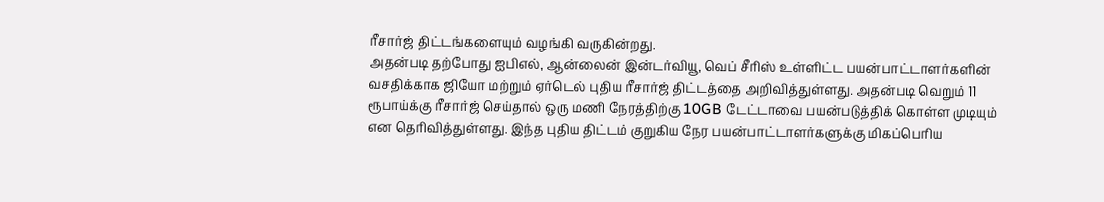ரீசார்ஜ் திட்டங்களையும் வழங்கி வருகின்றது.
அதன்படி தற்போது ஐபிஎல், ஆன்லைன் இன்டர்வியூ, வெப் சீரிஸ் உள்ளிட்ட பயன்பாட்டாளர்களின் வசதிக்காக ஜியோ மற்றும் ஏர்டெல் புதிய ரீசார்ஜ் திட்டத்தை அறிவித்துள்ளது. அதன்படி வெறும் 11 ரூபாய்க்கு ரீசார்ஜ் செய்தால் ஒரு மணி நேரத்திற்கு 10GB டேட்டாவை பயன்படுத்திக் கொள்ள முடியும் என தெரிவித்துள்ளது. இந்த புதிய திட்டம் குறுகிய நேர பயன்பாட்டாளர்களுக்கு மிகப்பெரிய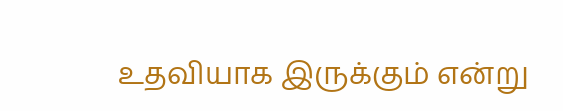உதவியாக இருக்கும் என்று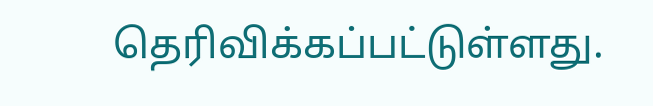தெரிவிக்கப்பட்டுள்ளது.